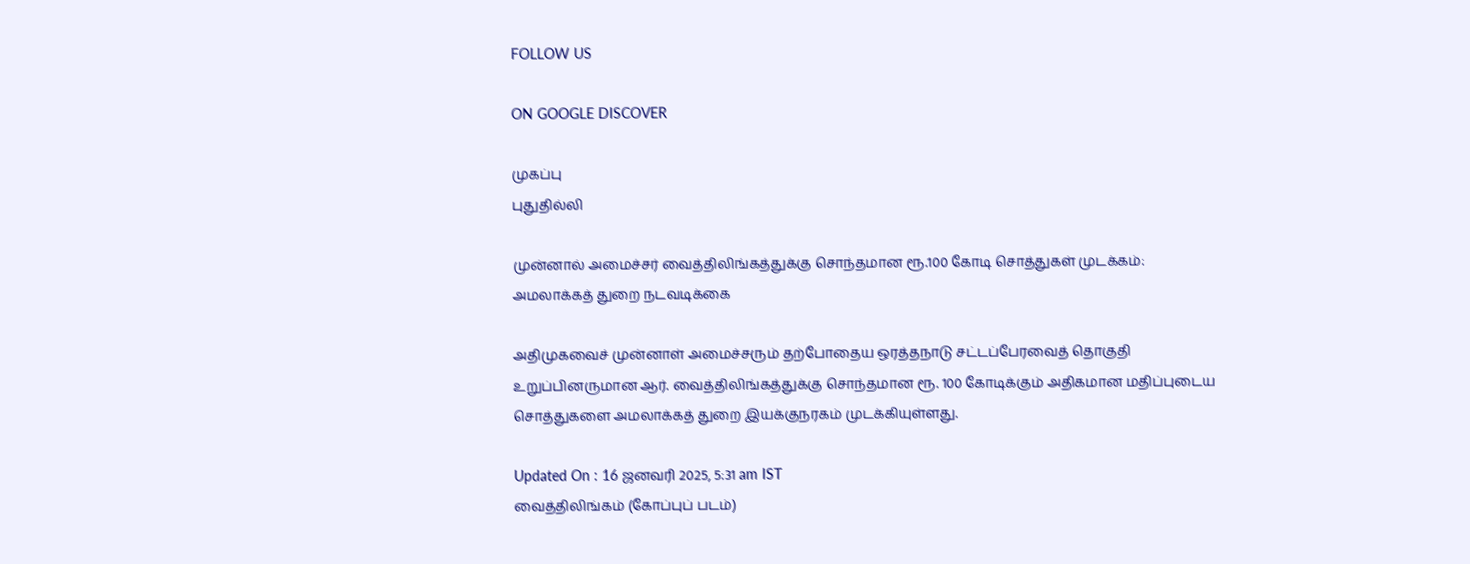FOLLOW US

ON GOOGLE DISCOVER

முகப்பு
புதுதில்லி

முன்னால் அமைச்சர் வைத்திலிங்கத்துக்கு சொந்தமான ரூ.100 கோடி சொத்துகள் முடக்கம்: அமலாக்கத் துறை நடவடிக்கை

அதிமுகவைச் முன்னாள் அமைச்சரும் தற்போதைய ஒரத்தநாடு சட்டப்பேரவைத் தொகுதி உறுப்பினருமான ஆர். வைத்திலிங்கத்துக்கு சொந்தமான ரூ. 100 கோடிக்கும் அதிகமான மதிப்புடைய சொத்துகளை அமலாக்கத் துறை இயக்குநரகம் முடக்கியுள்ளது.

Updated On : 16 ஜனவரி 2025, 5:31 am IST
வைத்திலிங்கம் (கோப்புப் படம்)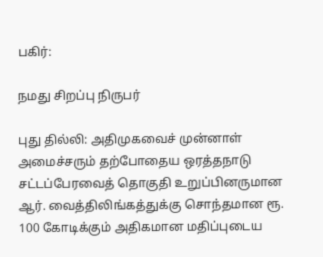பகிர்:

நமது சிறப்பு நிருபர்

புது தில்லி: அதிமுகவைச் முன்னாள் அமைச்சரும் தற்போதைய ஒரத்தநாடு சட்டப்பேரவைத் தொகுதி உறுப்பினருமான ஆர். வைத்திலிங்கத்துக்கு சொந்தமான ரூ. 100 கோடிக்கும் அதிகமான மதிப்புடைய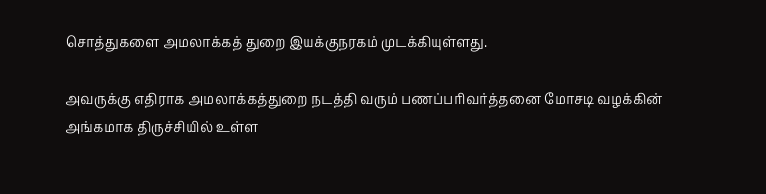சொத்துகளை அமலாக்கத் துறை இயக்குநரகம் முடக்கியுள்ளது.

அவருக்கு எதிராக அமலாக்கத்துறை நடத்தி வரும் பணப்பரிவர்த்தனை மோசடி வழக்கின் அங்கமாக திருச்சியில் உள்ள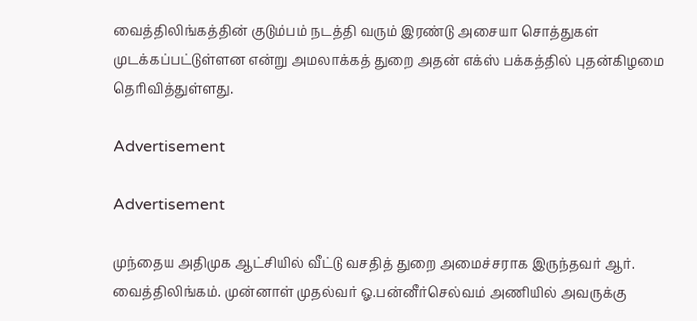வைத்திலிங்கத்தின் குடும்பம் நடத்தி வரும் இரண்டு அசையா சொத்துகள் முடக்கப்பட்டுள்ளன என்று அமலாக்கத் துறை அதன் எக்ஸ் பக்கத்தில் புதன்கிழமை தெரிவித்துள்ளது.

Advertisement

Advertisement

முந்தைய அதிமுக ஆட்சியில் வீட்டு வசதித் துறை அமைச்சராக இருந்தவர் ஆர். வைத்திலிங்கம். முன்னாள் முதல்வர் ஓ.பன்னீர்செல்வம் அணியில் அவருக்கு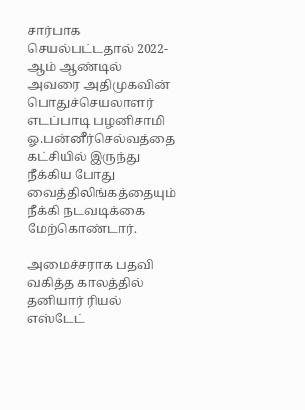சார்பாக செயல்பட்டதால் 2022-ஆம் ஆண்டில் அவரை அதிமுகவின் பொதுச்செயலாளர் எடப்பாடி பழனிசாமி ஓ.பன்னீர்செல்வத்தை கட்சியில் இருந்து நீக்கிய போது வைத்திலிங்கத்தையும் நீக்கி நடவடிக்கை மேற்கொண்டார்.

அமைச்சராக பதவி வகித்த காலத்தில் தனியார் ரியல் எஸ்டேட்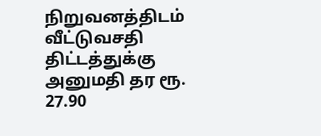நிறுவனத்திடம் வீட்டுவசதி திட்டத்துக்கு அனுமதி தர ரூ. 27.90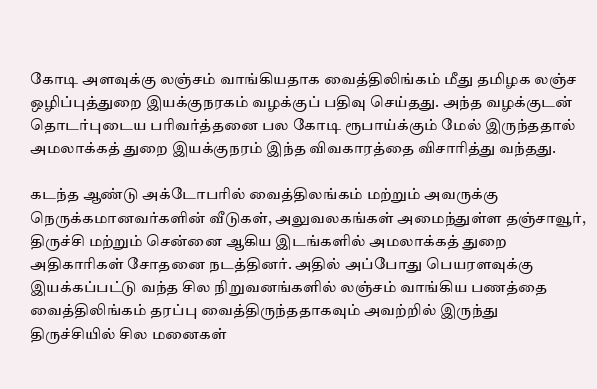கோடி அளவுக்கு லஞ்சம் வாங்கியதாக வைத்திலிங்கம் மீது தமிழக லஞ்ச ஒழிப்புத்துறை இயக்குநரகம் வழக்குப் பதிவு செய்தது. அந்த வழக்குடன் தொடர்புடைய பரிவர்த்தனை பல கோடி ரூபாய்க்கும் மேல் இருந்ததால் அமலாக்கத் துறை இயக்குநரம் இந்த விவகாரத்தை விசாரித்து வந்தது.

கடந்த ஆண்டு அக்டோபரில் வைத்திலங்கம் மற்றும் அவருக்கு நெருக்கமானவர்களின் வீடுகள், அலுவலகங்கள் அமைந்துள்ள தஞ்சாவூர், திருச்சி மற்றும் சென்னை ஆகிய இடங்களில் அமலாக்கத் துறை அதிகாரிகள் சோதனை நடத்தினர். அதில் அப்போது பெயரளவுக்கு இயக்கப்பட்டு வந்த சில நிறுவனங்களில் லஞ்சம் வாங்கிய பணத்தை வைத்திலிங்கம் தரப்பு வைத்திருந்ததாகவும் அவற்றில் இருந்து திருச்சியில் சில மனைகள்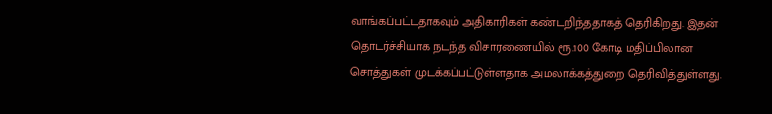வாங்கப்பட்டதாகவும் அதிகாரிகள் கண்டறிந்ததாகத் தெரிகிறது. இதன் தொடர்ச்சியாக நடந்த விசாரணையில் ரூ.100 கோடி மதிப்பிலான சொத்துகள் முடக்கப்பட்டுள்ளதாக அமலாக்கத்துறை தெரிவித்துள்ளது.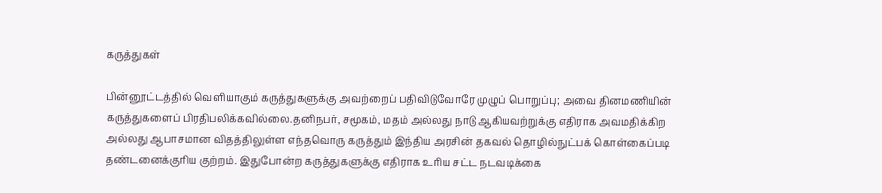கருத்துகள்

பின்னூட்டத்தில் வெளியாகும் கருத்துகளுக்கு அவற்றைப் பதிவிடுவோரே முழுப் பொறுப்பு; அவை தினமணியின் கருத்துகளைப் பிரதிபலிக்கவில்லை.தனிநபர், சமூகம், மதம் அல்லது நாடு ஆகியவற்றுக்கு எதிராக அவமதிக்கிற அல்லது ஆபாசமான விதத்திலுள்ள எந்தவொரு கருத்தும் இந்திய அரசின் தகவல் தொழில்நுட்பக் கொள்கைப்படி தண்டனைக்குரிய குற்றம். இதுபோன்ற கருத்துகளுக்கு எதிராக உரிய சட்ட நடவடிக்கை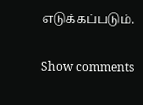எடுக்கப்படும்.

Show comments